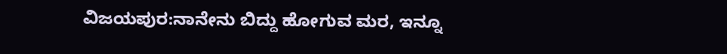ವಿಜಯಪುರ:ನಾನೇನು ಬಿದ್ದು ಹೋಗುವ ಮರ, ಇನ್ನೂ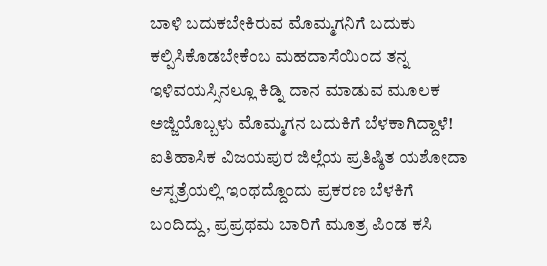ಬಾಳಿ ಬದುಕಬೇಕಿರುವ ಮೊಮ್ಮಗನಿಗೆ ಬದುಕು ಕಲ್ಪಿಸಿಕೊಡಬೇಕೆಂಬ ಮಹದಾಸೆಯಿಂದ ತನ್ನ ಇಳಿವಯಸ್ಸಿನಲ್ಲೂ ಕಿಡ್ನಿ ದಾನ ಮಾಡುವ ಮೂಲಕ ಅಜ್ಜಿಯೊಬ್ಬಳು ಮೊಮ್ಮಗನ ಬದುಕಿಗೆ ಬೆಳಕಾಗಿದ್ದಾಳೆ!
ಐತಿಹಾಸಿಕ ವಿಜಯಪುರ ಜಿಲ್ಲೆಯ ಪ್ರತಿಷ್ಠಿತ ಯಶೋದಾ ಆಸ್ಪತ್ರೆಯಲ್ಲಿ ಇಂಥದ್ದೊಂದು ಪ್ರಕರಣ ಬೆಳಕಿಗೆ ಬಂದಿದ್ದು, ಪ್ರಪ್ರಥಮ ಬಾರಿಗೆ ಮೂತ್ರ ಪಿಂಡ ಕಸಿ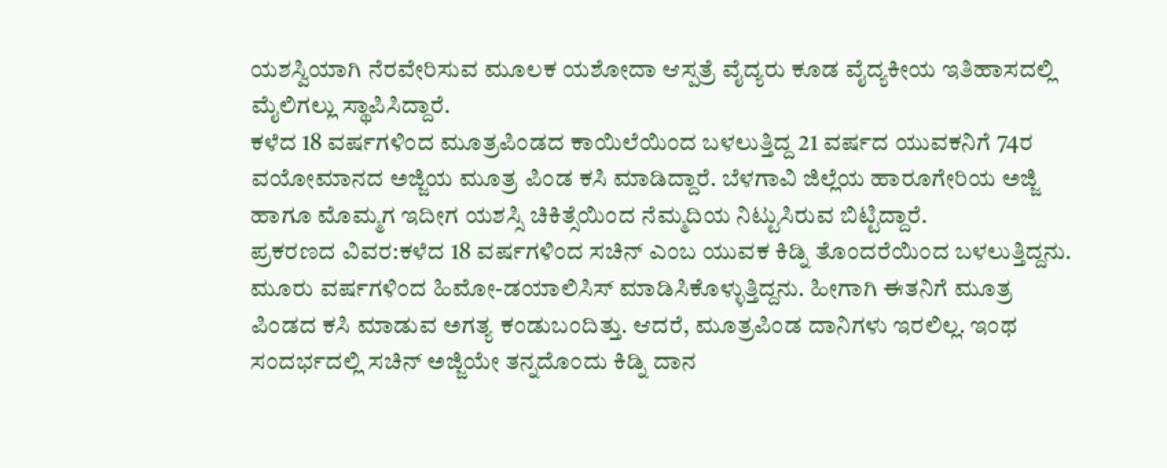ಯಶಸ್ವಿಯಾಗಿ ನೆರವೇರಿಸುವ ಮೂಲಕ ಯಶೋದಾ ಆಸ್ಪತ್ರೆ ವೈದ್ಯರು ಕೂಡ ವೈದ್ಯಕೀಯ ಇತಿಹಾಸದಲ್ಲಿ ಮೈಲಿಗಲ್ಲು ಸ್ಥಾಪಿಸಿದ್ದಾರೆ.
ಕಳೆದ 18 ವರ್ಷಗಳಿಂದ ಮೂತ್ರಪಿಂಡದ ಕಾಯಿಲೆಯಿಂದ ಬಳಲುತ್ತಿದ್ದ 21 ವರ್ಷದ ಯುವಕನಿಗೆ 74ರ ವಯೋಮಾನದ ಅಜ್ಜಿಯ ಮೂತ್ರ ಪಿಂಡ ಕಸಿ ಮಾಡಿದ್ದಾರೆ. ಬೆಳಗಾವಿ ಜಿಲ್ಲೆಯ ಹಾರೂಗೇರಿಯ ಅಜ್ಜಿ ಹಾಗೂ ಮೊಮ್ಮಗ ಇದೀಗ ಯಶಸ್ಸಿ ಚಿಕಿತ್ಸೆಯಿಂದ ನೆಮ್ಮದಿಯ ನಿಟ್ಟುಸಿರುವ ಬಿಟ್ಟಿದ್ದಾರೆ.
ಪ್ರಕರಣದ ವಿವರ:ಕಳೆದ 18 ವರ್ಷಗಳಿಂದ ಸಚಿನ್ ಎಂಬ ಯುವಕ ಕಿಡ್ನಿ ತೊಂದರೆಯಿಂದ ಬಳಲುತ್ತಿದ್ದನು. ಮೂರು ವರ್ಷಗಳಿಂದ ಹಿಮೋ-ಡಯಾಲಿಸಿಸ್ ಮಾಡಿಸಿಕೊಳ್ಳುತ್ತಿದ್ದನು. ಹೀಗಾಗಿ ಈತನಿಗೆ ಮೂತ್ರ ಪಿಂಡದ ಕಸಿ ಮಾಡುವ ಅಗತ್ಯ ಕಂಡುಬಂದಿತ್ತು. ಆದರೆ, ಮೂತ್ರಪಿಂಡ ದಾನಿಗಳು ಇರಲಿಲ್ಲ. ಇಂಥ ಸಂದರ್ಭದಲ್ಲಿ ಸಚಿನ್ ಅಜ್ಜಿಯೇ ತನ್ನದೊಂದು ಕಿಡ್ನಿ ದಾನ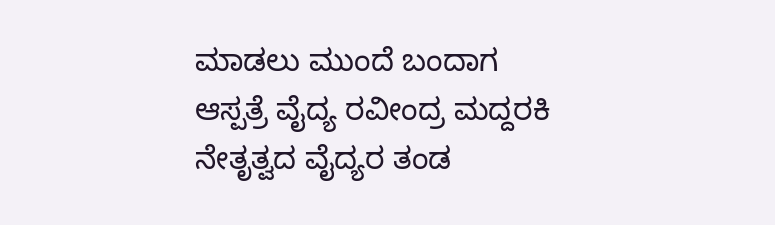ಮಾಡಲು ಮುಂದೆ ಬಂದಾಗ ಆಸ್ಪತ್ರೆ ವೈದ್ಯ ರವೀಂದ್ರ ಮದ್ದರಕಿ ನೇತೃತ್ವದ ವೈದ್ಯರ ತಂಡ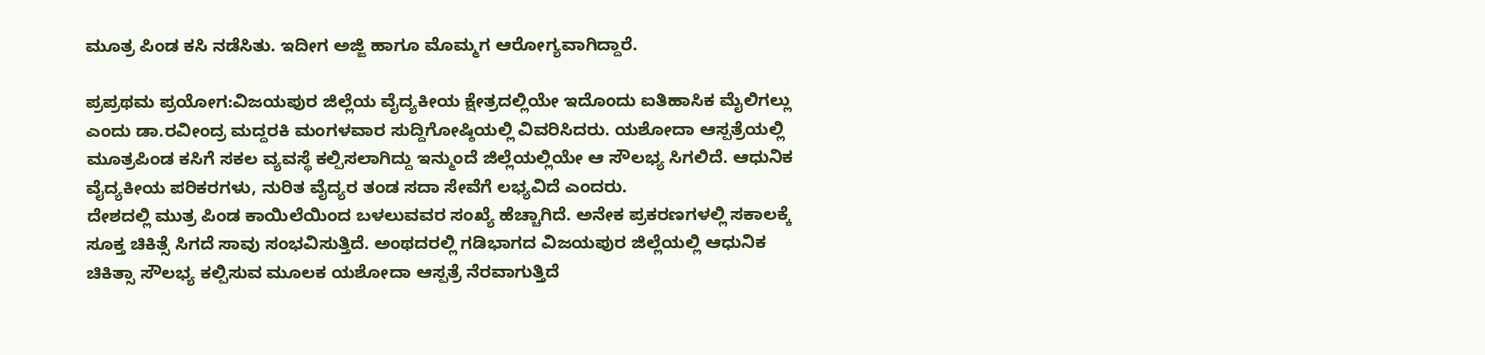ಮೂತ್ರ ಪಿಂಡ ಕಸಿ ನಡೆಸಿತು. ಇದೀಗ ಅಜ್ಜಿ ಹಾಗೂ ಮೊಮ್ಮಗ ಆರೋಗ್ಯವಾಗಿದ್ದಾರೆ.

ಪ್ರಪ್ರಥಮ ಪ್ರಯೋಗ:ವಿಜಯಪುರ ಜಿಲ್ಲೆಯ ವೈದ್ಯಕೀಯ ಕ್ಷೇತ್ರದಲ್ಲಿಯೇ ಇದೊಂದು ಐತಿಹಾಸಿಕ ಮೈಲಿಗಲ್ಲು ಎಂದು ಡಾ.ರವೀಂದ್ರ ಮದ್ದರಕಿ ಮಂಗಳವಾರ ಸುದ್ದಿಗೋಷ್ಠಿಯಲ್ಲಿ ವಿವರಿಸಿದರು. ಯಶೋದಾ ಆಸ್ಪತ್ರೆಯಲ್ಲಿ ಮೂತ್ರಪಿಂಡ ಕಸಿಗೆ ಸಕಲ ವ್ಯವಸ್ಥೆ ಕಲ್ಪಿಸಲಾಗಿದ್ದು ಇನ್ಮುಂದೆ ಜಿಲ್ಲೆಯಲ್ಲಿಯೇ ಆ ಸೌಲಭ್ಯ ಸಿಗಲಿದೆ. ಆಧುನಿಕ ವೈದ್ಯಕೀಯ ಪರಿಕರಗಳು, ನುರಿತ ವೈದ್ಯರ ತಂಡ ಸದಾ ಸೇವೆಗೆ ಲಭ್ಯವಿದೆ ಎಂದರು.
ದೇಶದಲ್ಲಿ ಮುತ್ರ ಪಿಂಡ ಕಾಯಿಲೆಯಿಂದ ಬಳಲುವವರ ಸಂಖ್ಯೆ ಹೆಚ್ಚಾಗಿದೆ. ಅನೇಕ ಪ್ರಕರಣಗಳಲ್ಲಿ ಸಕಾಲಕ್ಕೆ ಸೂಕ್ತ ಚಿಕಿತ್ಸೆ ಸಿಗದೆ ಸಾವು ಸಂಭವಿಸುತ್ತಿದೆ. ಅಂಥದರಲ್ಲಿ ಗಡಿಭಾಗದ ವಿಜಯಪುರ ಜಿಲ್ಲೆಯಲ್ಲಿ ಆಧುನಿಕ ಚಿಕಿತ್ಸಾ ಸೌಲಭ್ಯ ಕಲ್ಪಿಸುವ ಮೂಲಕ ಯಶೋದಾ ಆಸ್ಪತ್ರೆ ನೆರವಾಗುತ್ತಿದೆ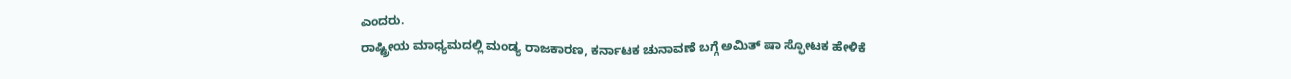ಎಂದರು.
ರಾಷ್ಟ್ರೀಯ ಮಾಧ್ಯಮದಲ್ಲಿ ಮಂಡ್ಯ ರಾಜಕಾರಣ, ಕರ್ನಾಟಕ ಚುನಾವಣೆ ಬಗ್ಗೆ ಅಮಿತ್ ಷಾ ಸ್ಫೋಟಕ ಹೇಳಿಕೆ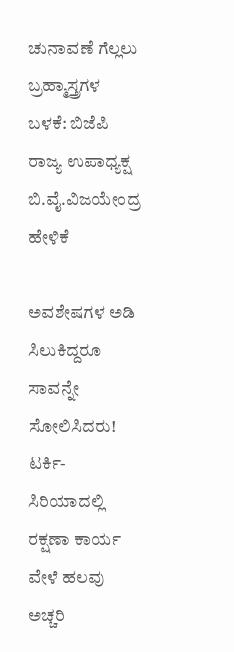ಚುನಾವಣೆ ಗೆಲ್ಲಲು ಬ್ರಹ್ಮಾಸ್ತ್ರಗಳ ಬಳಕೆ: ಬಿಜೆಪಿ ರಾಜ್ಯ ಉಪಾಧ್ಯಕ್ಷ ಬಿ.ವೈ.ವಿಜಯೇಂದ್ರ ಹೇಳಿಕೆ

ಅವಶೇಷಗಳ ಅಡಿ ಸಿಲುಕಿದ್ದರೂ ಸಾವನ್ನೇ ಸೋಲಿಸಿದರು! ಟರ್ಕಿ- ಸಿರಿಯಾದಲ್ಲಿ ರಕ್ಷಣಾ ಕಾರ್ಯ ವೇಳೆ ಹಲವು ಅಚ್ಚರಿ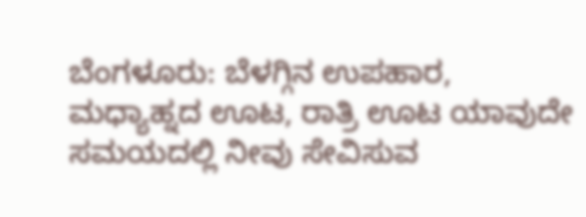ಬೆಂಗಳೂರು: ಬೆಳಗ್ಗಿನ ಉಪಹಾರ, ಮಧ್ಯಾಹ್ನದ ಊಟ, ರಾತ್ರಿ ಊಟ ಯಾವುದೇ ಸಮಯದಲ್ಲಿ ನೀವು ಸೇವಿಸುವ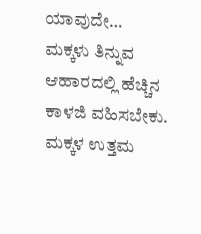ಯಾವುದೇ…
ಮಕ್ಕಳು ತಿನ್ನುವ ಆಹಾರದಲ್ಲಿ ಹೆಚ್ಚಿನ ಕಾಳಜಿ ವಹಿಸಬೇಕು. ಮಕ್ಕಳ ಉತ್ತಮ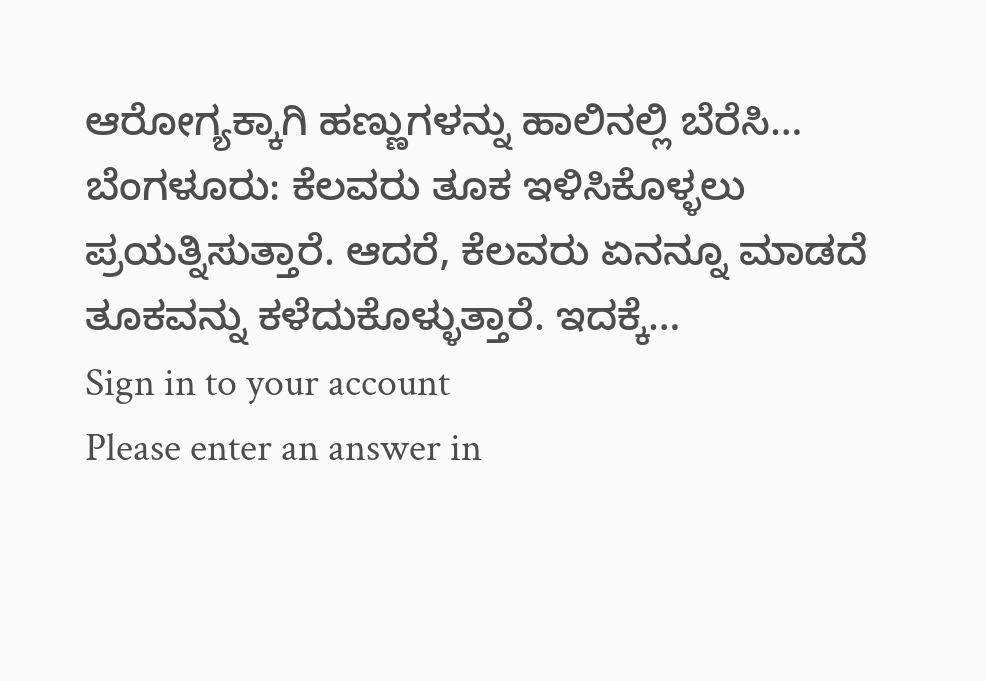ಆರೋಗ್ಯಕ್ಕಾಗಿ ಹಣ್ಣುಗಳನ್ನು ಹಾಲಿನಲ್ಲಿ ಬೆರೆಸಿ…
ಬೆಂಗಳೂರು: ಕೆಲವರು ತೂಕ ಇಳಿಸಿಕೊಳ್ಳಲು ಪ್ರಯತ್ನಿಸುತ್ತಾರೆ. ಆದರೆ, ಕೆಲವರು ಏನನ್ನೂ ಮಾಡದೆ ತೂಕವನ್ನು ಕಳೆದುಕೊಳ್ಳುತ್ತಾರೆ. ಇದಕ್ಕೆ…
Sign in to your account
Please enter an answer in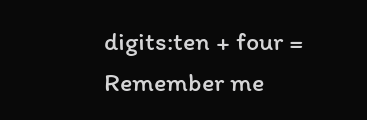digits:ten + four =
Remember me